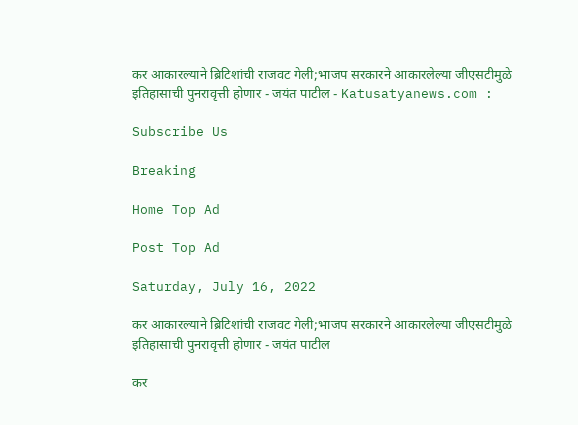कर आकारल्याने ब्रिटिशांची राजवट गेली;भाजप सरकारने आकारलेल्या जीएसटीमुळे इतिहासाची पुनरावृत्ती होणार - जयंत पाटील - Katusatyanews.com :

Subscribe Us

Breaking

Home Top Ad

Post Top Ad

Saturday, July 16, 2022

कर आकारल्याने ब्रिटिशांची राजवट गेली;भाजप सरकारने आकारलेल्या जीएसटीमुळे इतिहासाची पुनरावृत्ती होणार - जयंत पाटील

कर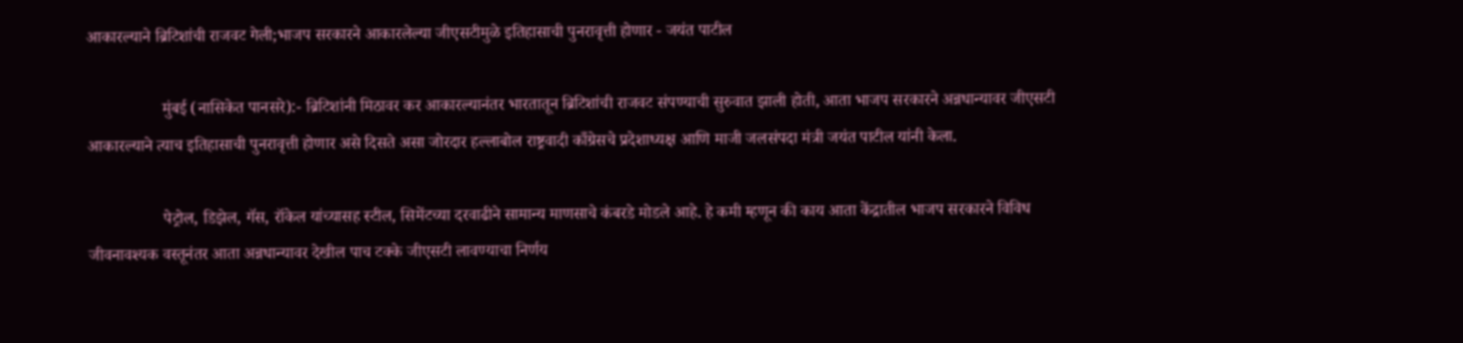आकारल्याने ब्रिटिशांची राजवट गेली;भाजप सरकारने आकारलेल्या जीएसटीमुळे इतिहासाची पुनरावृत्ती होणार - जयंत पाटील

                  मुंबई (नासिकेत पानसरे):- ब्रिटिशांनी मिठावर कर आकारल्यानंतर भारतातून ब्रिटिशांची राजवट संपण्याची सुरुवात झाली होती, आता भाजप सरकारने अन्नधान्यावर जीएसटी आकारल्याने त्याच इतिहासाची पुनरावृत्ती होणार असे दिसते असा जोरदार हल्लाबोल राष्ट्रवादी काँग्रेसचे प्रदेशाध्यक्ष आणि माजी जलसंपदा मंत्री जयंत पाटील यांनी केला.

                  पेट्रोल, डिझेल, गॅस, रॉकेल यांच्यासह स्टील, सिमेंटच्या दरवाढीने सामान्य माणसाचे कंबरडे मोडले आहे. हे कमी म्हणून की काय आता केंद्रातील भाजप सरकारने विविध जीवनावश्यक वस्तूनंतर आता अन्नधान्यावर देखील पाच टक्के जीएसटी लावण्याचा निर्णय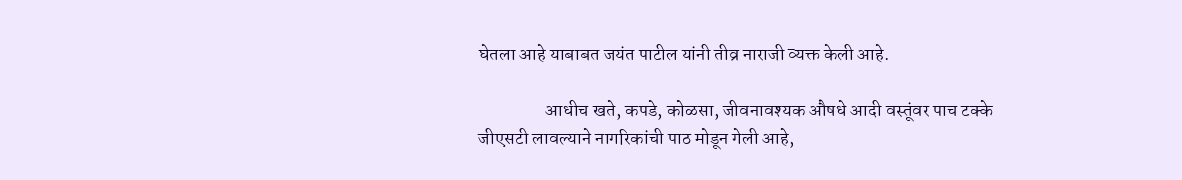घेतला आहे याबाबत जयंत पाटील यांनी तीव्र नाराजी व्यक्त केली आहे.

                  आधीच खते, कपडे, कोळसा, जीवनावश्यक औषधे आदी वस्तूंवर पाच टक्के जीएसटी लावल्याने नागरिकांची पाठ मोडून गेली आहे,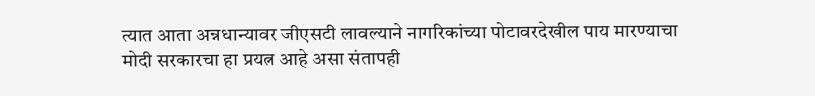त्यात आता अन्नधान्यावर जीएसटी लावल्याने नागरिकांच्या पोटावरदेखील पाय मारण्याचा मोदी सरकारचा हा प्रयत्न आहे असा संतापही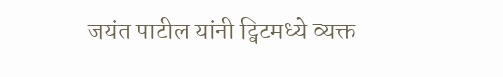जयंत पाटील यांनी ट्विटमध्ये व्यक्त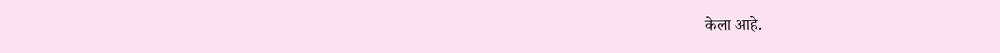केला आहे.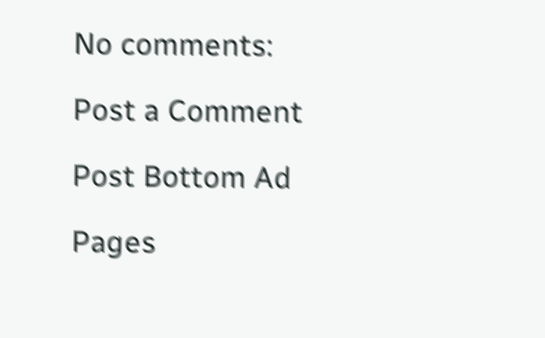No comments:

Post a Comment

Post Bottom Ad

Pages